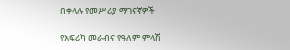በቀላሉ የመሥሪያ ማገናኛዎች

የአፍሪካ መራብና የዓለም ምላሽ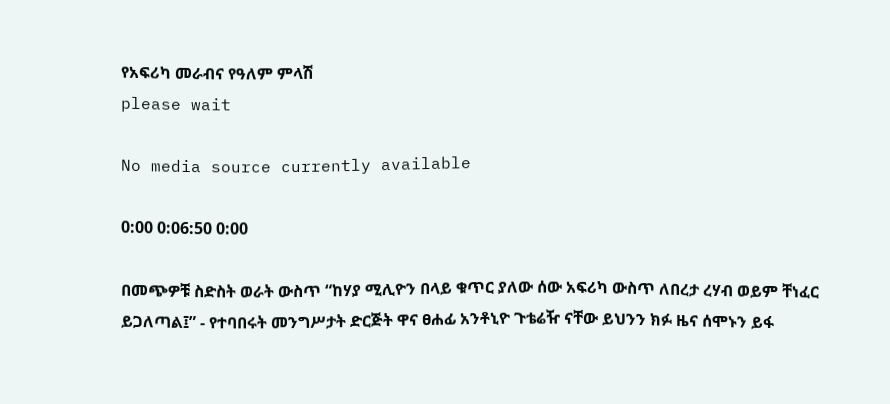የአፍሪካ መራብና የዓለም ምላሽ
please wait

No media source currently available

0:00 0:06:50 0:00

በመጭዎቹ ስድስት ወራት ውስጥ “ከሃያ ሚሊዮን በላይ ቁጥር ያለው ሰው አፍሪካ ውስጥ ለበረታ ረሃብ ወይም ቸነፈር ይጋለጣል፤” - የተባበሩት መንግሥታት ድርጅት ዋና ፀሐፊ አንቶኒዮ ጉቴሬዥ ናቸው ይህንን ክፉ ዜና ሰሞኑን ይፋ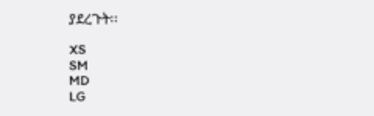ያደረጉት፡፡

XS
SM
MD
LG